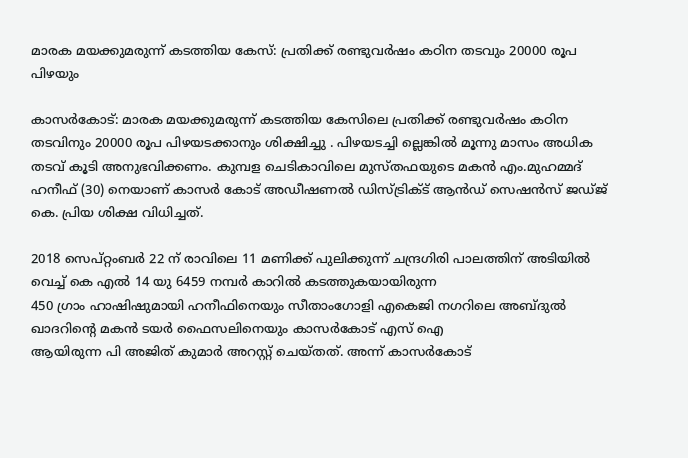മാരക മയക്കുമരുന്ന് കടത്തിയ കേസ്: പ്രതിക്ക് രണ്ടുവര്‍ഷം കഠിന തടവും 20000 രൂപ പിഴയും

കാസര്‍കോട്: മാരക മയക്കുമരുന്ന് കടത്തിയ കേസിലെ പ്രതിക്ക് രണ്ടുവര്‍ഷം കഠിന തടവിനും 20000 രൂപ പിഴയടക്കാനും ശിക്ഷിച്ചു . പിഴയടച്ചി ല്ലെങ്കില്‍ മൂന്നു മാസം അധിക തടവ് കൂടി അനുഭവിക്കണം. കുമ്പള ചെടികാവിലെ മുസ്തഫയുടെ മകന്‍ എം.മുഹമ്മദ് ഹനീഫ് (30) നെയാണ് കാസര്‍ കോട് അഡീഷണല്‍ ഡിസ്ട്രിക്ട് ആന്‍ഡ് സെഷന്‍സ് ജഡ്ജ് കെ. പ്രിയ ശിക്ഷ വിധിച്ചത്.

2018 സെപ്റ്റംബര്‍ 22 ന് രാവിലെ 11 മണിക്ക് പുലിക്കുന്ന് ചന്ദ്രഗിരി പാലത്തിന് അടിയില്‍ വെച്ച് കെ എല്‍ 14 യു 6459 നമ്പര്‍ കാറില്‍ കടത്തുകയായിരുന്ന
450 ഗ്രാം ഹാഷിഷുമായി ഹനീഫിനെയും സീതാംഗോളി എകെജി നഗറിലെ അബ്ദുല്‍ ഖാദറിന്റെ മകന്‍ ടയര്‍ ഫൈസലിനെയും കാസര്‍കോട് എസ് ഐ
ആയിരുന്ന പി അജിത് കുമാര്‍ അറസ്റ്റ് ചെയ്തത്. അന്ന് കാസര്‍കോട്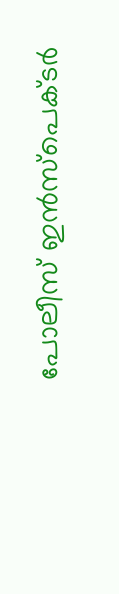പോലീസ് ഇന്‍സ്‌പെക്ടര്‍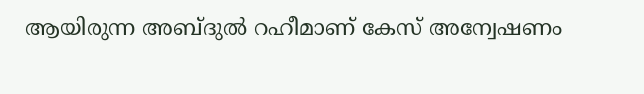ആയിരുന്ന അബ്ദുല്‍ റഹീമാണ് കേസ് അന്വേഷണം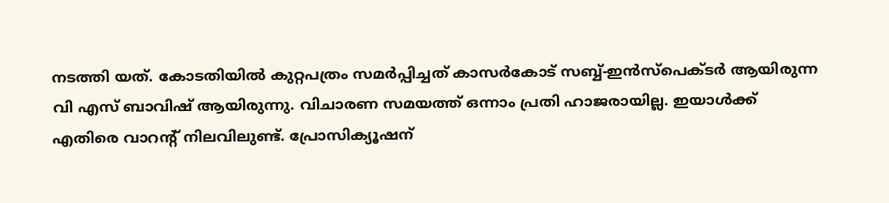നടത്തി യത്. കോടതിയില്‍ കുറ്റപത്രം സമര്‍പ്പിച്ചത് കാസര്‍കോട് സബ്ബ്-ഇന്‍സ്‌പെക്ടര്‍ ആയിരുന്ന വി എസ് ബാവിഷ് ആയിരുന്നു. വിചാരണ സമയത്ത് ഒന്നാം പ്രതി ഹാജരായില്ല. ഇയാള്‍ക്ക് എതിരെ വാറന്റ് നിലവിലുണ്ട്. പ്രോസിക്യൂഷന്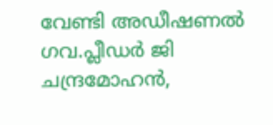വേണ്ടി അഡീഷണല്‍ ഗവ.പ്ലീഡര്‍ ജി ചന്ദ്രമോഹന്‍,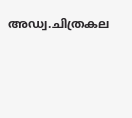അഡ്വ.ചിത്രകല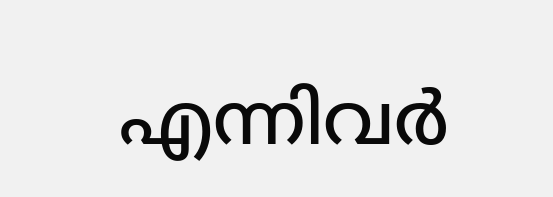എന്നിവര്‍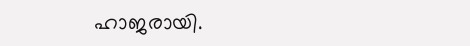ഹാജരായി.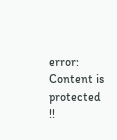error: Content is protected !!